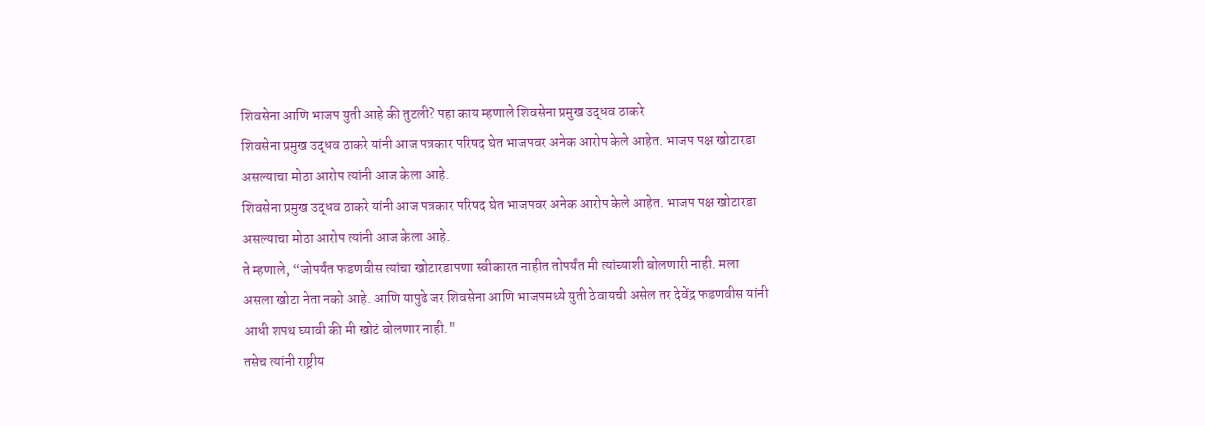शिवसेना आणि भाजप युती आहे की तुटली? पहा काय म्हणाले शिवसेना प्रमुख उद्धव ठाकरे
शिवसेना प्रमुख उद्धव ठाकरे यांनी आज पत्रकार परिषद घेत भाजपवर अनेक आरोप केले आहेत. भाजप पक्ष खोटारडा असल्याचा मोठा आरोप त्यांनी आज केला आहे.
शिवसेना प्रमुख उद्धव ठाकरे यांनी आज पत्रकार परिषद घेत भाजपवर अनेक आरोप केले आहेत. भाजप पक्ष खोटारडा असल्याचा मोठा आरोप त्यांनी आज केला आहे.
ते म्हणाले, “जोपर्यंत फडणवीस त्यांचा खोटारडापणा स्वीकारत नाहीत तोपर्यंत मी त्यांच्याशी बोलणारी नाही. मला असला खोटा नेता नको आहे. आणि यापुढे जर शिवसेना आणि भाजपमध्ये युती ठेवायची असेल तर देवेंद्र फडणवीस यांनी आधी शपथ घ्यावी की मी खोटं बोलणार नाही."
तसेच त्यांनी राष्ट्रीय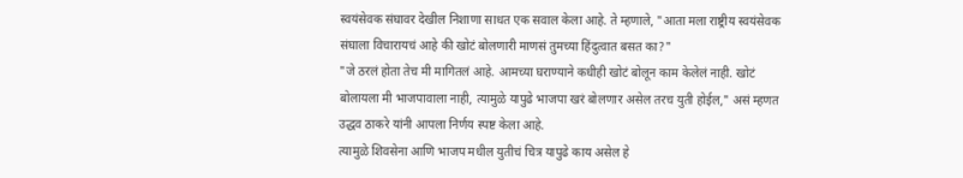स्वयंसेवक संघावर देखील निशाणा साधत एक सवाल केला आहे. ते म्हणाले, "आता मला राष्ट्रीय स्वयंसेवक संघाला विचारायचं आहे की खोटं बोलणारी माणसं तुमच्या हिंदुत्वात बसत का?"
"जे ठरलं होता तेच मी मागितलं आहे. आमच्या घराण्याने कधीही खोटं बोलून काम केलेलं नाही. खोटं बोलायला मी भाजपावाला नाही, त्यामुळे यापुढे भाजपा खरं बोलणार असेल तरच युती होईल," असं म्हणत उद्धव ठाकरे यांनी आपला निर्णय स्पष्ट केला आहे.
त्यामुळे शिवसेना आणि भाजप मधील युतीचं चित्र यापुढे काय असेल हे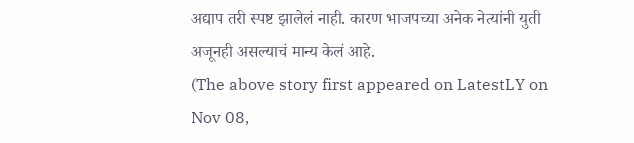अद्याप तरी स्पष्ट झालेलं नाही. कारण भाजपच्या अनेक नेत्यांनी युती अजूनही असल्याचं मान्य केलं आहे.
(The above story first appeared on LatestLY on Nov 08,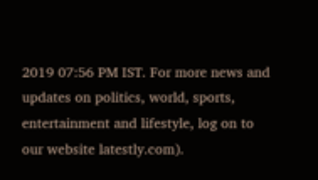2019 07:56 PM IST. For more news and updates on politics, world, sports, entertainment and lifestyle, log on to our website latestly.com).